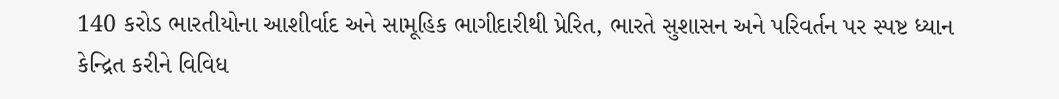140 કરોડ ભારતીયોના આશીર્વાદ અને સામૂહિક ભાગીદારીથી પ્રેરિત, ભારતે સુશાસન અને પરિવર્તન પર સ્પષ્ટ ધ્યાન કેન્દ્રિત કરીને વિવિધ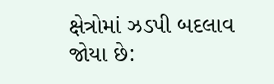ક્ષેત્રોમાં ઝડપી બદલાવ જોયા છે: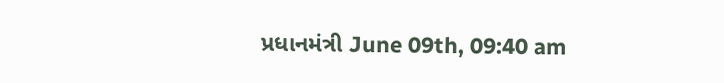પ્રધાનમંત્રી June 09th, 09:40 am